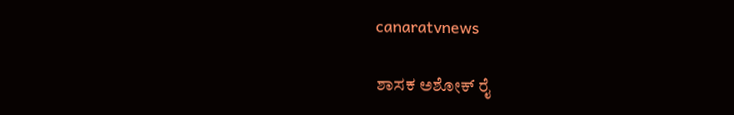canaratvnews

ಶಾಸಕ ಅಶೋಕ್ ರೈ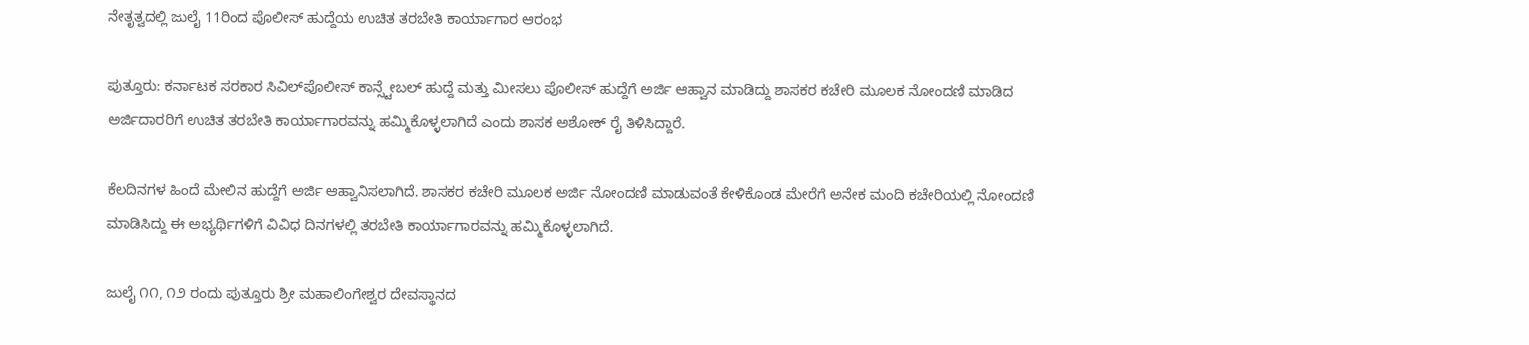ನೇತೃತ್ವದಲ್ಲಿ ಜುಲೈ 11ರಿಂದ ಪೊಲೀಸ್ ಹುದ್ದೆಯ ಉಚಿತ ತರಬೇತಿ ಕಾರ್ಯಾಗಾರ ಆರಂಭ

ಪುತ್ತೂರು: ಕರ್ನಾಟಕ ಸರಕಾರ ಸಿವಿಲ್‌ಪೊಲೀಸ್ ಕಾನ್ಸ್ಟೇಬಲ್ ಹುದ್ದೆ ಮತ್ತು ಮೀಸಲು ಪೊಲೀಸ್ ಹುದ್ದೆಗೆ ಅರ್ಜಿ ಆಹ್ವಾನ ಮಾಡಿದ್ದು ಶಾಸಕರ ಕಚೇರಿ ಮೂಲಕ ನೋಂದಣಿ ಮಾಡಿದ ಅರ್ಜಿದಾರರಿಗೆ ಉಚಿತ ತರಬೇತಿ ಕಾರ್ಯಾಗಾರವನ್ನು ಹಮ್ಮಿಕೊಳ್ಳಲಾಗಿದೆ ಎಂದು ಶಾಸಕ ಅಶೋಕ್ ರೈ ತಿಳಿಸಿದ್ದಾರೆ.

ಕೆಲದಿನಗಳ ಹಿಂದೆ ಮೇಲಿನ ಹುದ್ದೆಗೆ ಅರ್ಜಿ ಆಹ್ವಾನಿಸಲಾಗಿದೆ. ಶಾಸಕರ ಕಚೇರಿ ಮೂಲಕ ಅರ್ಜಿ ನೋಂದಣಿ ಮಾಡುವಂತೆ ಕೇಳಿಕೊಂಡ ಮೇರೆಗೆ ಅನೇಕ ಮಂದಿ ಕಚೇರಿಯಲ್ಲಿ ನೋಂದಣಿ ಮಾಡಿಸಿದ್ದು ಈ ಅಭ್ಯರ್ಥಿಗಳಿಗೆ ವಿವಿಧ ದಿನಗಳಲ್ಲಿ ತರಬೇತಿ ಕಾರ್ಯಾಗಾರವನ್ನು ಹಮ್ಮಿಕೊಳ್ಳಲಾಗಿದೆ.

ಜುಲೈ ೧೧, ೧೨ ರಂದು ಪುತ್ತೂರು ಶ್ರೀ ಮಹಾಲಿಂಗೇಶ್ವರ ದೇವಸ್ಥಾನದ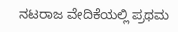ನಟರಾಜ ವೇದಿಕೆಯಲ್ಲಿ ಪ್ರಥಮ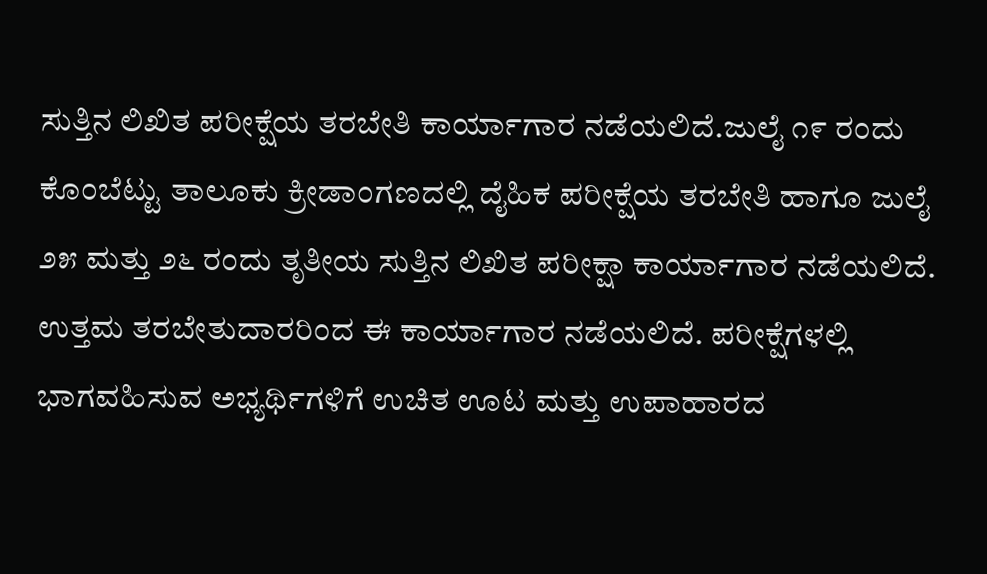ಸುತ್ತಿನ ಲಿಖಿತ ಪರೀಕ್ಷೆಯ ತರಬೇತಿ ಕಾರ್ಯಾಗಾರ ನಡೆಯಲಿದೆ.ಜುಲೈ ೧೯ ರಂದು ಕೊಂಬೆಟ್ಟು ತಾಲೂಕು ಕ್ರೀಡಾಂಗಣದಲ್ಲಿ ದೈಹಿಕ ಪರೀಕ್ಷೆಯ ತರಬೇತಿ ಹಾಗೂ ಜುಲೈ ೨೫ ಮತ್ತು ೨೬ ರಂದು ತೃತೀಯ ಸುತ್ತಿನ ಲಿಖಿತ ಪರೀಕ್ಷಾ ಕಾರ್ಯಾಗಾರ ನಡೆಯಲಿದೆ. ಉತ್ತಮ ತರಬೇತುದಾರರಿಂದ ಈ ಕಾರ್ಯಾಗಾರ ನಡೆಯಲಿದೆ. ಪರೀಕ್ಷೆಗಳಲ್ಲಿ ಭಾಗವಹಿಸುವ ಅಭ್ಯರ್ಥಿಗಳಿಗೆ ಉಚಿತ ಊಟ ಮತ್ತು ಉಪಾಹಾರದ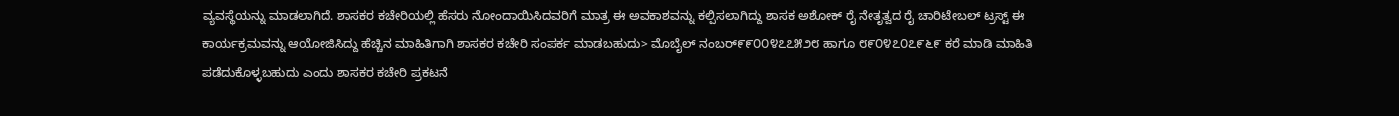ವ್ಯವಸ್ಥೆಯನ್ನು ಮಾಡಲಾಗಿದೆ. ಶಾಸಕರ ಕಚೇರಿಯಲ್ಲಿ ಹೆಸರು ನೋಂದಾಯಿಸಿದವರಿಗೆ ಮಾತ್ರ ಈ ಅವಕಾಶವನ್ನು ಕಲ್ಪಿಸಲಾಗಿದ್ದು ಶಾಸಕ ಅಶೋಕ್ ರೈ ನೇತೃತ್ವದ ರೈ ಚಾರಿಟೇಬಲ್ ಟ್ರಸ್ಟ್ ಈ ಕಾರ್ಯಕ್ರಮವನ್ನು ಆಯೋಜಿಸಿದ್ದು ಹೆಚ್ಚಿನ ಮಾಹಿತಿಗಾಗಿ ಶಾಸಕರ ಕಚೇರಿ ಸಂಪರ್ಕ ಮಾಡಬಹುದು> ಮೊಬೈಲ್ ನಂಬರ್೯೯೦೦೪೭೭೫೨೮ ಹಾಗೂ ೮೯೦೪೭೦೭೯೬೯ ಕರೆ ಮಾಡಿ ಮಾಹಿತಿ ಪಡೆದುಕೊಳ್ಳಬಹುದು ಎಂದು ಶಾಸಕರ ಕಚೇರಿ ಪ್ರಕಟನೆ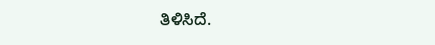ತಿಳಿಸಿದೆ.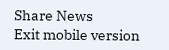Share News
Exit mobile version